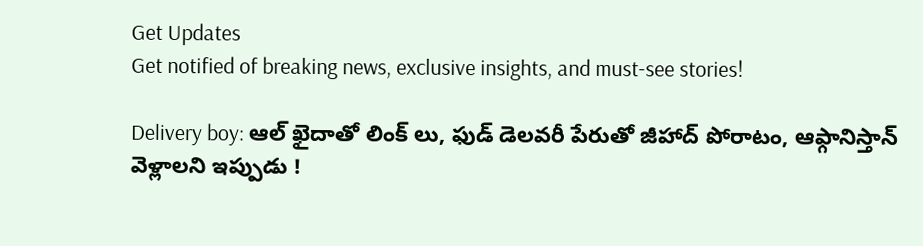Get Updates
Get notified of breaking news, exclusive insights, and must-see stories!

Delivery boy: ఆల్ ఖైదాతో లింక్ లు, ఫుడ్ డెలవరీ పేరుతో జీహాద్ పోరాటం, ఆఫ్గానిస్తాన్ వెళ్లాలని ఇప్పుడు !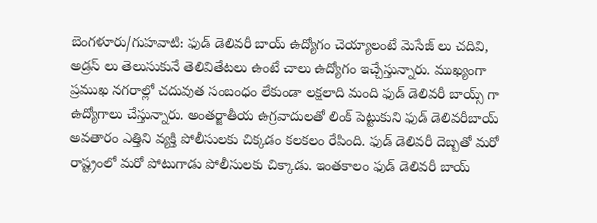బెంగళూరు/గుహవాటి: ఫుడ్ డెలివరీ బాయ్ ఉద్యోగం చెయ్యాలంటే మెసేజ్ లు చదివి, అడ్రస్ లు తెలుసుకునే తెలివితేటలు ఉంటే చాలు ఉద్యోగం ఇచ్చేస్తున్నారు. ముఖ్యంగా ప్రముఖ నగరాల్లో చదువుత సంబంధం లేకుండా లక్షలాది మంది ఫుడ్ డెలివరీ బాయ్స్ గా ఉద్యోగాలు చేస్తున్నారు. అంతర్జాతీయ ఉగ్రవాదులతో లింక్ పెట్టుకుని ఫుడ్ డెలివరీబాయ్ అవతారం ఎత్తిని వ్యక్తి పోలీసులకు చిక్కడం కలకలం రేపింది. ఫుడ్ డెలివరీ దెబ్బతో మరో రాష్ట్రంలో మరో పోటుగాడు పోలీసులకు చిక్కాడు. ఇంతకాలం ఫుడ్ డెలివరీ బాయ్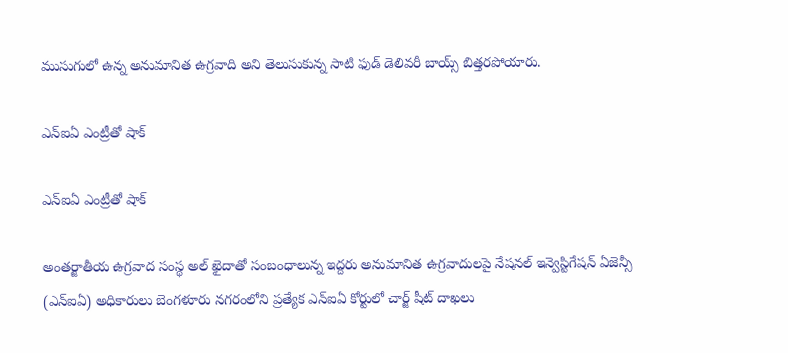ముసుగులో ఉన్న అనుమానిత ఉగ్రవాది అని తెలుసుకున్న సాటి ఫుడ్ డెలివరీ బాయ్స్ బిత్తరపోయారు.

ఎన్ఐఏ ఎంట్రీతో షాక్

ఎన్ఐఏ ఎంట్రీతో షాక్

అంతర్జాతీయ ఉగ్రవాద సంస్థ అల్ ఖైదాతో సంబంధాలున్న ఇద్దరు అనుమానిత ఉగ్రవాదులపై నేషనల్ ఇన్వెస్టిగేషన్ ఏజెన్సీ (ఎన్ఐఏ) అధికారులు బెంగళూరు నగరంలోని ప్రత్యేక ఎన్ఐఏ కోర్టులో చార్జ్ షీట్ దాఖలు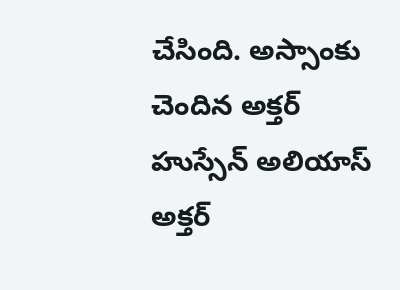చేసింది. అస్సాంకు చెందిన అక్తర్ హుస్సేన్ అలియాస్ అక్తర్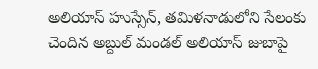అలియాస్ హుస్సేన్, తమిళనాడులోని సేలంకు చెందిన అబ్దుల్ మండల్ అలియాస్ జుబాపై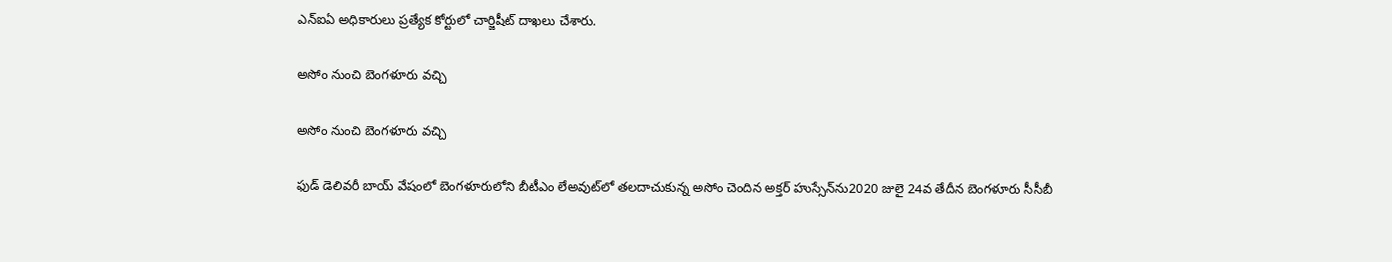ఎన్ఐఏ అధికారులు ప్రత్యేక కోర్టులో చార్జిషీట్ దాఖలు చేశారు.

అసోం నుంచి బెంగళూరు వచ్చి

అసోం నుంచి బెంగళూరు వచ్చి

ఫుడ్ డెలివరీ బాయ్ వేషంలో బెంగళూరులోని బీటీఎం లేఅవుట్‌లో తలదాచుకున్న అసోం చెందిన అక్తర్ హుస్సేన్‌ను2020 జులై 24వ తేదీన బెంగళూరు సీసీబీ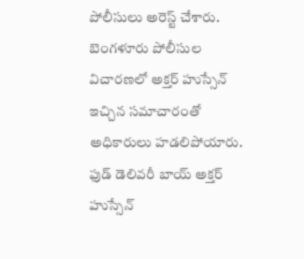పోలీసులు అరెస్ట్ చేశారు. బెంగళూరు పోలీసుల విచారణలో అక్తర్ హుస్సేన్ ఇచ్చిన సమాచారంతో అధికారులు హడలిపోయారు. ఫుడ్ డెలివరీ బాయ్ అక్తర్ హుస్సేన్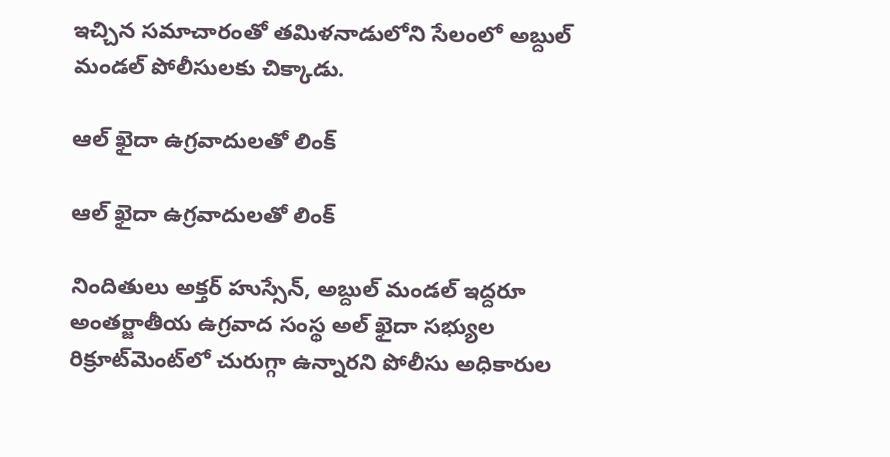ఇచ్చిన సమాచారంతో తమిళనాడులోని సేలంలో అబ్దుల్ మండల్ పోలీసులకు చిక్కాడు.

ఆల్ ఖైదా ఉగ్రవాదులతో లింక్

ఆల్ ఖైదా ఉగ్రవాదులతో లింక్

నిందితులు అక్తర్ హుస్సేన్, అబ్దుల్ మండల్ ఇద్దరూ అంతర్జాతీయ ఉగ్రవాద సంస్థ అల్ ఖైదా సభ్యుల రిక్రూట్‌మెంట్‌లో చురుగ్గా ఉన్నారని పోలీసు అధికారుల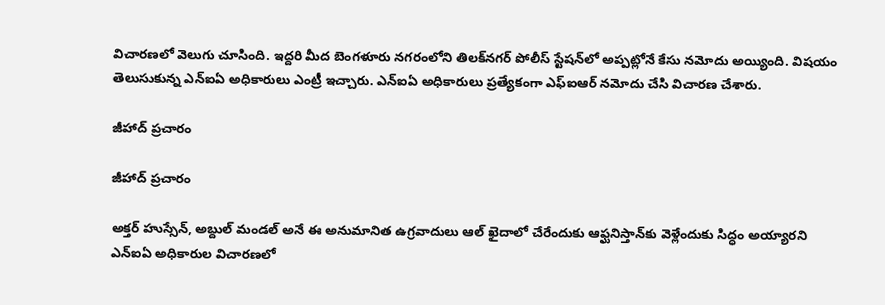విచారణలో వెలుగు చూసింది. ఇద్దరి మీద బెంగళూరు నగరంలోని తిలక్‌నగర్‌ పోలీస్‌ స్టేషన్‌లో అప్పట్లోనే కేసు నమోదు అయ్యింది. విషయం తెలుసుకున్న ఎన్ఐఏ అధికారులు ఎంట్రీ ఇచ్చారు. ఎన్ఐఏ అధికారులు ప్రత్యేకంగా ఎఫ్ఐఆర్ నమోదు చేసి విచారణ చేశారు.

జీహాద్ ప్రచారం

జీహాద్ ప్రచారం

అక్తర్ హుస్సేన్, అబ్దుల్ మండల్ అనే ఈ అనుమానిత ఉగ్రవాదులు ఆల్ ఖైదాలో చేరేందుకు ఆఫ్ఘనిస్తాన్‌కు వెళ్లేందుకు సిద్ధం అయ్యారని ఎన్ఐఏ అధికారుల విచారణలో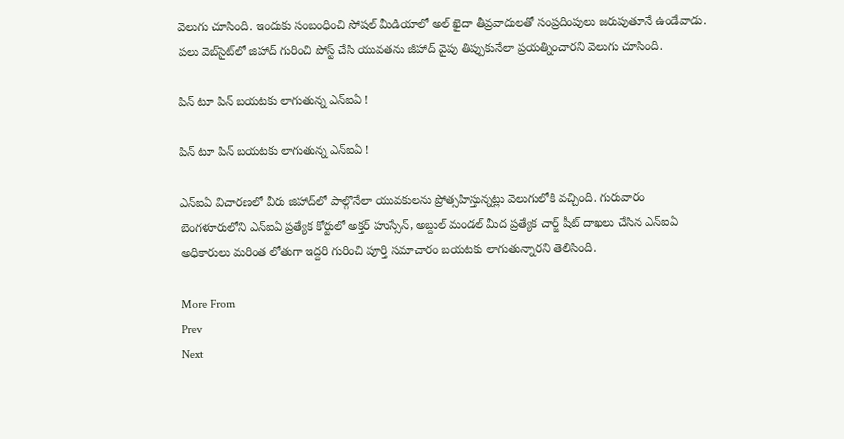వెలుగు చూసింది. ఇందుకు సంబంధించి సోషల్ మీడియాలో అల్ ఖైదా తీవ్రవాదులతో సంప్రదింపులు జరుపుతూనే ఉండేవాడు. పలు వెబ్‌సైట్‌లో జిహాద్ గురించి పోస్ట్ చేసి యువతను జీహాద్ వైపు తిప్పుకునేలా ప్రయత్నించారని వెలుగు చూసింది.

పిన్ టూ పిన్ బయటకు లాగుతున్న ఎన్ఐఏ !

పిన్ టూ పిన్ బయటకు లాగుతున్న ఎన్ఐఏ !

ఎన్‌ఐఏ విచారణలో వీరు జిహాద్‌లో పాల్గొనేలా యువకులను ప్రోత్సహిస్తున్నట్లు వెలుగులోకి వచ్చింది. గురువారం బెంగళూరులోని ఎన్ఐఏ ప్రత్యేక కోర్టులో అక్తర్ హుస్సేన్, అబ్దుల్ మండల్ మీద ప్రత్యేక చార్జ్ షీట్ దాఖలు చేసిన ఎన్ఐఏ అధికారులు మరింత లోతుగా ఇద్దరి గురించి పూర్తి సమాచారం బయటకు లాగుతున్నారని తెలిసింది.

More From
Prev
Next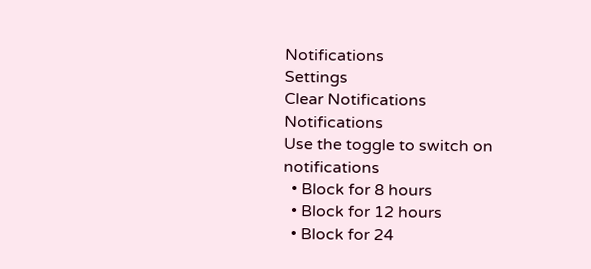Notifications
Settings
Clear Notifications
Notifications
Use the toggle to switch on notifications
  • Block for 8 hours
  • Block for 12 hours
  • Block for 24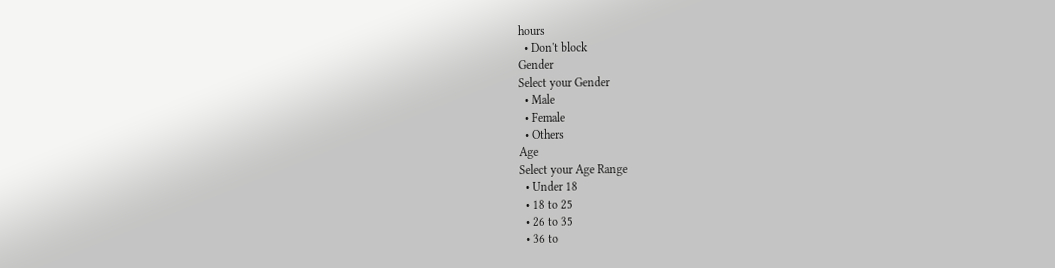hours
  • Don't block
Gender
Select your Gender
  • Male
  • Female
  • Others
Age
Select your Age Range
  • Under 18
  • 18 to 25
  • 26 to 35
  • 36 to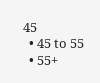45
  • 45 to 55
  • 55+